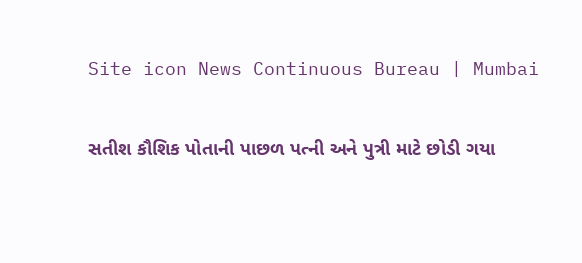Site icon News Continuous Bureau | Mumbai

સતીશ કૌશિક પોતાની પાછળ પત્ની અને પુત્રી માટે છોડી ગયા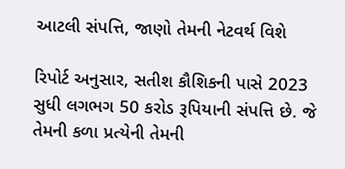આટલી સંપત્તિ, જાણો તેમની નેટવર્થ વિશે

રિપોર્ટ અનુસાર, સતીશ કૌશિકની પાસે 2023 સુધી લગભગ 50 કરોડ રૂપિયાની સંપત્તિ છે. જે તેમની કળા પ્રત્યેની તેમની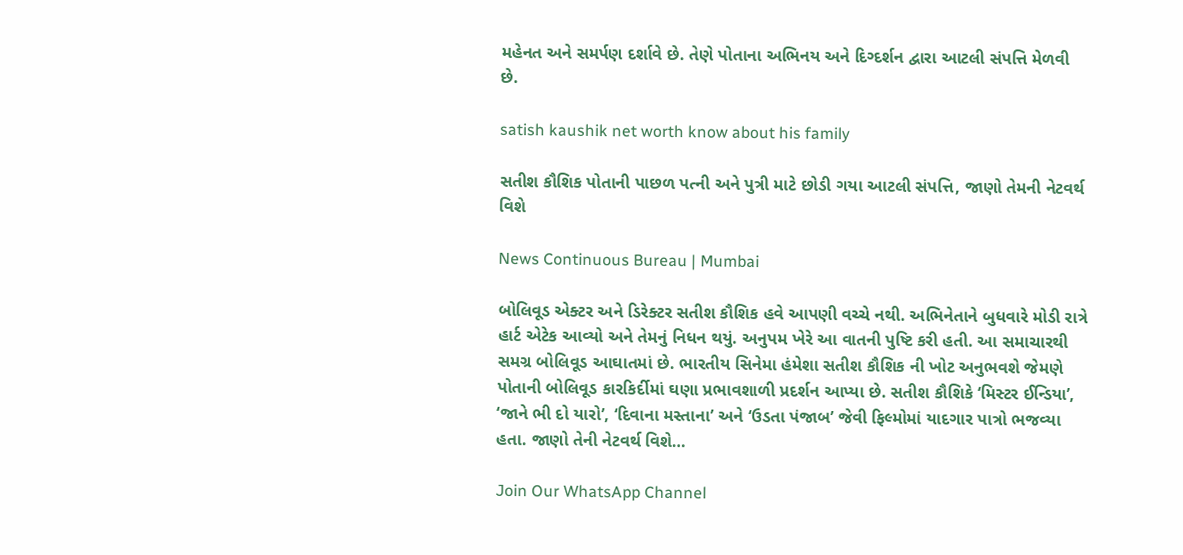મહેનત અને સમર્પણ દર્શાવે છે. તેણે પોતાના અભિનય અને દિગ્દર્શન દ્વારા આટલી સંપત્તિ મેળવી છે.

satish kaushik net worth know about his family

સતીશ કૌશિક પોતાની પાછળ પત્ની અને પુત્રી માટે છોડી ગયા આટલી સંપત્તિ, જાણો તેમની નેટવર્થ વિશે

News Continuous Bureau | Mumbai

બોલિવૂડ એક્ટર અને ડિરેક્ટર સતીશ કૌશિક હવે આપણી વચ્ચે નથી. અભિનેતાને બુધવારે મોડી રાત્રે હાર્ટ એટેક આવ્યો અને તેમનું નિધન થયું. અનુપમ ખેરે આ વાતની પુષ્ટિ કરી હતી. આ સમાચારથી સમગ્ર બોલિવૂડ આઘાતમાં છે. ભારતીય સિનેમા હંમેશા સતીશ કૌશિક ની ખોટ અનુભવશે જેમણે પોતાની બોલિવૂડ કારકિર્દીમાં ઘણા પ્રભાવશાળી પ્રદર્શન આપ્યા છે. સતીશ કૌશિકે ‘મિસ્ટર ઈન્ડિયા’, ‘જાને ભી દો યારો’, ‘દિવાના મસ્તાના’ અને ‘ઉડતા પંજાબ’ જેવી ફિલ્મોમાં યાદગાર પાત્રો ભજવ્યા હતા. જાણો તેની નેટવર્થ વિશે…

Join Our WhatsApp Channel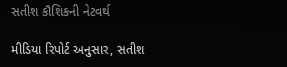સતીશ કૌશિકની નેટવર્થ

મીડિયા રિપોર્ટ અનુસાર, સતીશ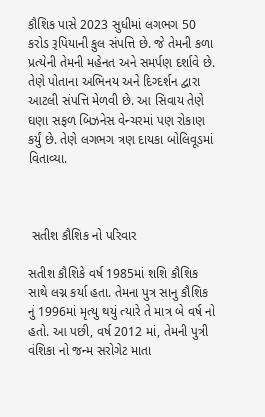કૌશિક પાસે 2023 સુધીમાં લગભગ 50 કરોડ રૂપિયાની કુલ સંપત્તિ છે. જે તેમની કળા પ્રત્યેની તેમની મહેનત અને સમર્પણ દર્શાવે છે. તેણે પોતાના અભિનય અને દિગ્દર્શન દ્વારા આટલી સંપત્તિ મેળવી છે. આ સિવાય તેણે ઘણા સફળ બિઝનેસ વેન્ચરમાં પણ રોકાણ કર્યું છે. તેણે લગભગ ત્રણ દાયકા બોલિવૂડમાં વિતાવ્યા.



 સતીશ કૌશિક નો પરિવાર

સતીશ કૌશિકે વર્ષ 1985માં શશિ કૌશિક સાથે લગ્ન કર્યા હતા. તેમના પુત્ર સાનુ કૌશિક નું 1996માં મૃત્યુ થયું ત્યારે તે માત્ર બે વર્ષ નો હતો. આ પછી, વર્ષ 2012 માં, તેમની પુત્રી વંશિકા નો જન્મ સરોગેટ માતા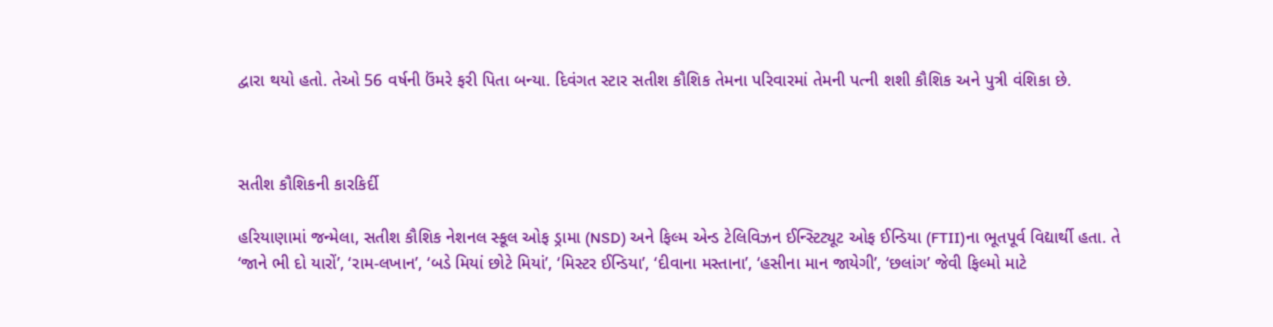દ્વારા થયો હતો. તેઓ 56 વર્ષની ઉંમરે ફરી પિતા બન્યા. દિવંગત સ્ટાર સતીશ કૌશિક તેમના પરિવારમાં તેમની પત્ની શશી કૌશિક અને પુત્રી વંશિકા છે.



સતીશ કૌશિકની કારકિર્દી

હરિયાણામાં જન્મેલા, સતીશ કૌશિક નેશનલ સ્કૂલ ઓફ ડ્રામા (NSD) અને ફિલ્મ એન્ડ ટેલિવિઝન ઈન્સ્ટિટ્યૂટ ઓફ ઈન્ડિયા (FTII)ના ભૂતપૂર્વ વિદ્યાર્થી હતા. તે ‘જાને ભી દો યારોં’, ‘રામ-લખાન’, ‘બડે મિયાં છોટે મિયાં’, ‘મિસ્ટર ઈન્ડિયા’, ‘દીવાના મસ્તાના’, ‘હસીના માન જાયેગી’, ‘છલાંગ’ જેવી ફિલ્મો માટે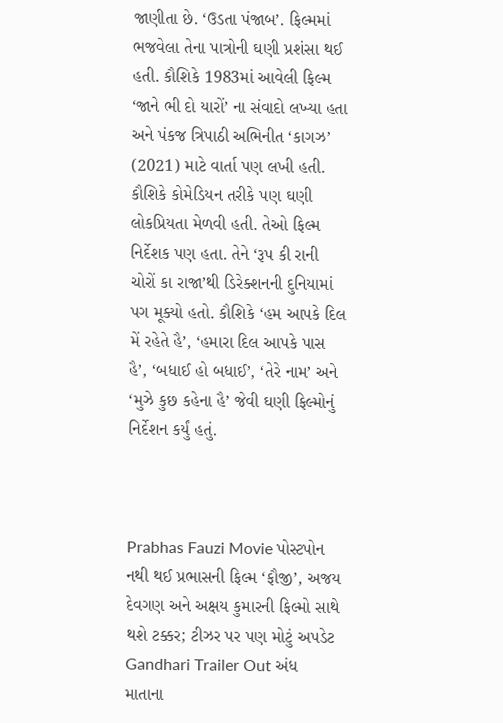જાણીતા છે. ‘ઉડતા પંજાબ’. ફિલ્મમાં ભજવેલા તેના પાત્રોની ઘણી પ્રશંસા થઈ હતી. કૌશિકે 1983માં આવેલી ફિલ્મ ‘જાને ભી દો યારોં’ ના સંવાદો લખ્યા હતા અને પંકજ ત્રિપાઠી અભિનીત ‘કાગઝ’ (2021) માટે વાર્તા પણ લખી હતી. કૌશિકે કોમેડિયન તરીકે પણ ઘણી લોકપ્રિયતા મેળવી હતી. તેઓ ફિલ્મ નિર્દેશક પણ હતા. તેને ‘રૂપ કી રાની ચોરોં કા રાજા’થી ડિરેક્શનની દુનિયામાં પગ મૂક્યો હતો. કૌશિકે ‘હમ આપકે દિલ મેં રહેતે હૈ’, ‘હમારા દિલ આપકે પાસ હૈ’, ‘બધાઈ હો બધાઈ’, ‘તેરે નામ’ અને ‘મુઝે કુછ કહેના હૈ’ જેવી ઘણી ફિલ્મોનું નિર્દેશન કર્યું હતું.



Prabhas Fauzi Movie પોસ્ટપોન નથી થઈ પ્રભાસની ફિલ્મ ‘ફૌજી’, અજય દેવગણ અને અક્ષય કુમારની ફિલ્મો સાથે થશે ટક્કર; ટીઝર પર પણ મોટું અપડેટ
Gandhari Trailer Out અંધ માતાના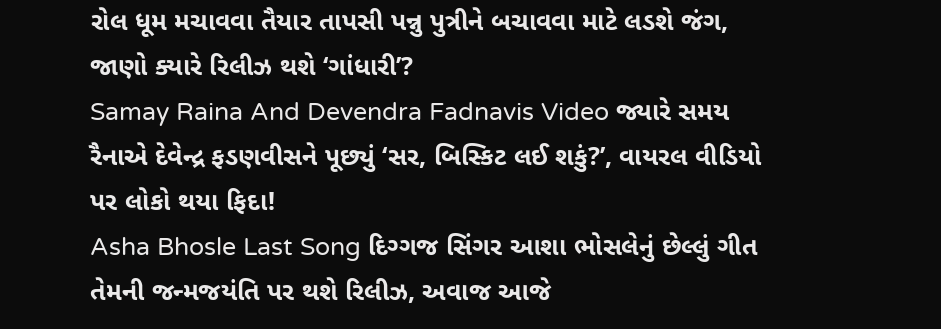રોલ ધૂમ મચાવવા તૈયાર તાપસી પન્નુ પુત્રીને બચાવવા માટે લડશે જંગ, જાણો ક્યારે રિલીઝ થશે ‘ગાંધારી’?
Samay Raina And Devendra Fadnavis Video જ્યારે સમય રૈનાએ દેવેન્દ્ર ફડણવીસને પૂછ્યું ‘સર, બિસ્કિટ લઈ શકું?’, વાયરલ વીડિયો પર લોકો થયા ફિદા!
Asha Bhosle Last Song દિગ્ગજ સિંગર આશા ભોસલેનું છેલ્લું ગીત તેમની જન્મજયંતિ પર થશે રિલીઝ, અવાજ આજે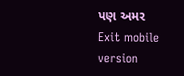પણ અમર
Exit mobile version